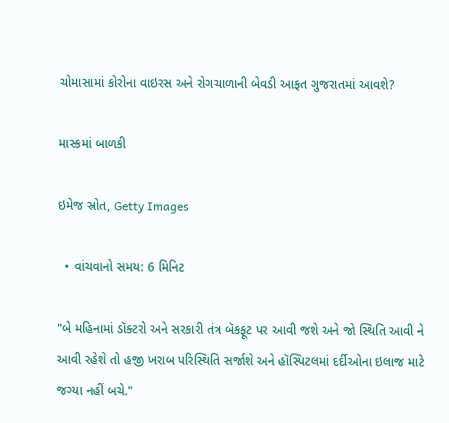ચોમાસામાં કોરોના વાઇરસ અને રોગચાળાની બેવડી આફત ગુજરાતમાં આવશે?

માસ્કમાં બાળકી

ઇમેજ સ્રોત, Getty Images

  • વાંચવાનો સમય: 6 મિનિટ

"બે મહિનામાં ડૉક્ટરો અને સરકારી તંત્ર બૅકફૂટ પર આવી જશે અને જો સ્થિતિ આવી ને આવી રહેશે તો હજી ખરાબ પરિસ્થિતિ સર્જાશે અને હૉસ્પિટલમાં દર્દીઓના ઇલાજ માટે જગ્યા નહીં બચે."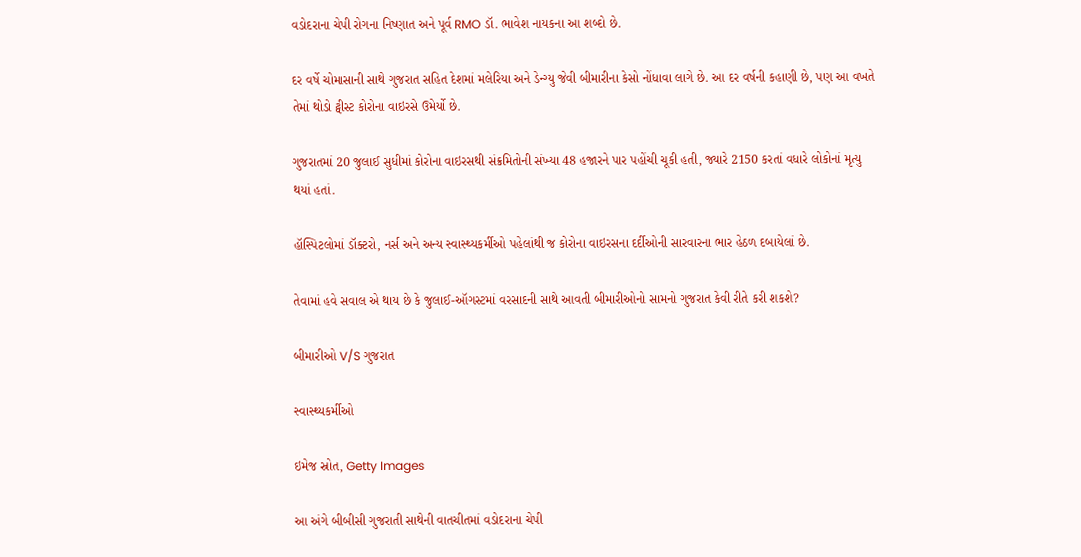વડોદરાના ચેપી રોગના નિષ્ણાત અને પૂર્વ RMO ડૉ. ભાવેશ નાયકના આ શબ્દો છે.

દર વર્ષે ચોમાસાની સાથે ગુજરાત સહિત દેશમાં મલેરિયા અને ડેન્ગ્યુ જેવી બીમારીના કેસો નોંધાવા લાગે છે. આ દર વર્ષની કહાણી છે, પણ આ વખતે તેમાં થોડો ટ્વીસ્ટ કોરોના વાઇરસે ઉમેર્યો છે.

ગુજરાતમાં 20 જુલાઈ સુધીમાં કોરોના વાઇરસથી સંક્રમિતોની સંખ્યા 48 હજારને પાર પહોંચી ચૂકી હતી, જ્યારે 2150 કરતાં વધારે લોકોનાં મૃત્યુ થયાં હતાં.

હૉસ્પિટલોમાં ડૉક્ટરો, નર્સ અને અન્ય સ્વાસ્થ્યકર્મીઓ પહેલાંથી જ કોરોના વાઇરસના દર્દીઓની સારવારના ભાર હેઠળ દબાયેલાં છે.

તેવામાં હવે સવાલ એ થાય છે કે જુલાઈ-ઑગસ્ટમાં વરસાદની સાથે આવતી બીમારીઓનો સામનો ગુજરાત કેવી રીતે કરી શકશે?

બીમારીઓ V/S ગુજરાત

સ્વાસ્થ્યકર્મીઓ

ઇમેજ સ્રોત, Getty Images

આ અંગે બીબીસી ગુજરાતી સાથેની વાતચીતમાં વડોદરાના ચેપી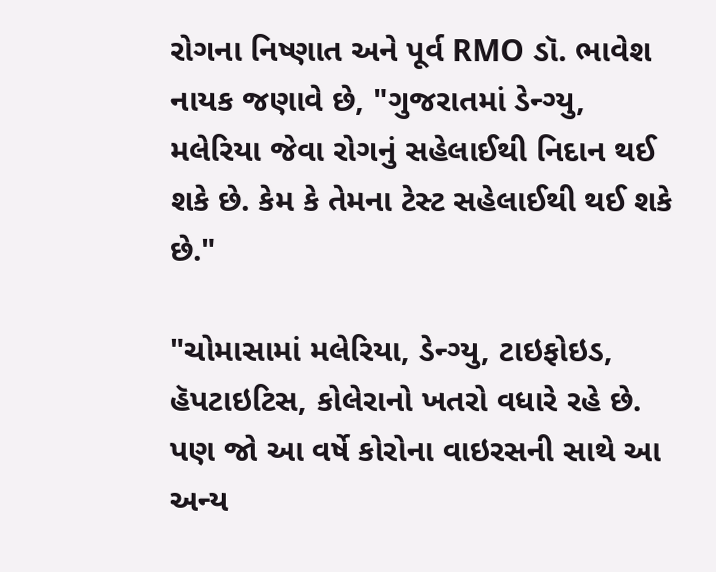રોગના નિષ્ણાત અને પૂર્વ RMO ડૉ. ભાવેશ નાયક જણાવે છે, "ગુજરાતમાં ડેન્ગ્યુ, મલેરિયા જેવા રોગનું સહેલાઈથી નિદાન થઈ શકે છે. કેમ કે તેમના ટેસ્ટ સહેલાઈથી થઈ શકે છે."

"ચોમાસામાં મલેરિયા, ડેન્ગ્યુ, ટાઇફોઇડ, હૅપટાઇટિસ, કોલેરાનો ખતરો વધારે રહે છે. પણ જો આ વર્ષે કોરોના વાઇરસની સાથે આ અન્ય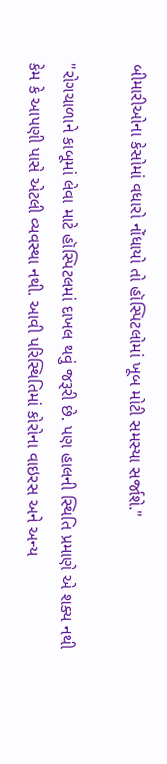બીમારીઓના કેસોમાં વધારો નોંધાયો તો હૉસ્પિટલોમાં ખૂબ મોટી સમસ્યા સર્જાશે."

"રોગચાળાને કાબૂમાં લેવા માટે હૉસ્પિટલમાં દાખલ થવું જરૂરી છે. પણ હાલની સ્થિતિ પ્રમાણે એ શક્ય નથી કેમ કે આપણી પાસે એટલી વ્યવસ્થા નથી. આવી પરિસ્થિતિમાં કોરોના વાઇરસ અને અન્ય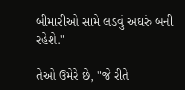બીમારીઓ સામે લડવું અઘરું બની રહેશે."

તેઓ ઉમેરે છે, "જે રીતે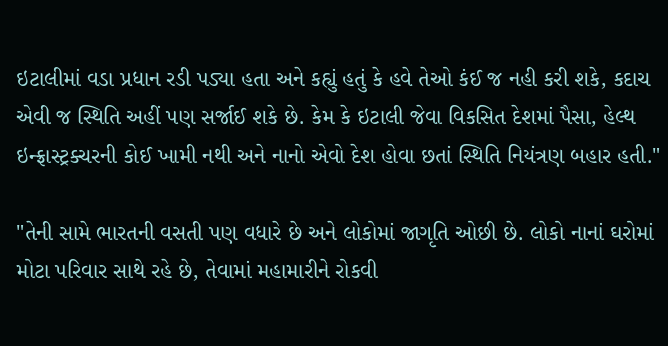ઇટાલીમાં વડા પ્રધાન રડી પડ્યા હતા અને કહ્યું હતું કે હવે તેઓ કંઈ જ નહી કરી શકે, કદાચ એવી જ સ્થિતિ અહીં પણ સર્જાઈ શકે છે. કેમ કે ઇટાલી જેવા વિકસિત દેશમાં પૈસા, હેલ્થ ઇન્ફ્રાસ્ટ્રક્ચરની કોઈ ખામી નથી અને નાનો એવો દેશ હોવા છતાં સ્થિતિ નિયંત્રણ બહાર હતી."

"તેની સામે ભારતની વસતી પણ વધારે છે અને લોકોમાં જાગૃતિ ઓછી છે. લોકો નાનાં ઘરોમાં મોટા પરિવાર સાથે રહે છે, તેવામાં મહામારીને રોકવી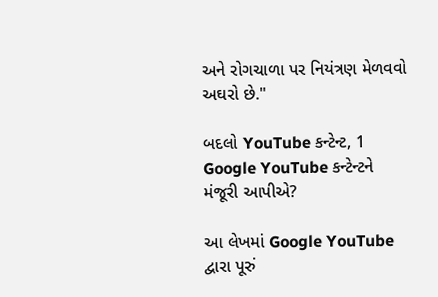અને રોગચાળા પર નિયંત્રણ મેળવવો અઘરો છે."

બદલો YouTube કન્ટેન્ટ, 1
Google YouTube કન્ટેન્ટને મંજૂરી આપીએ?

આ લેખમાં Google YouTube દ્વારા પૂરું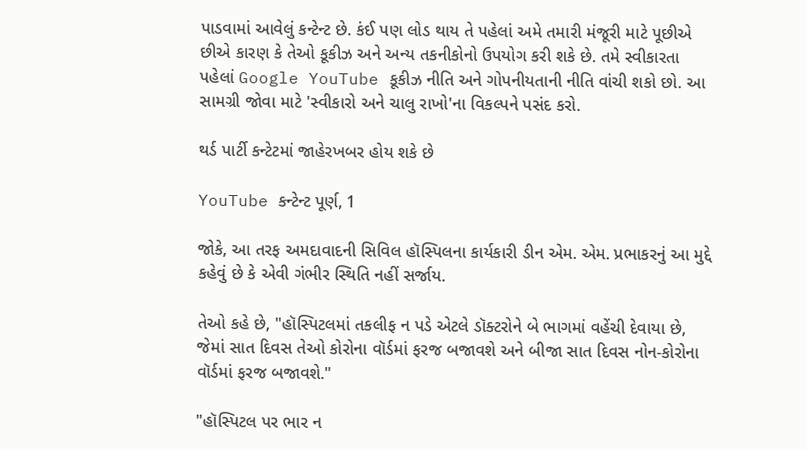પાડવામાં આવેલું કન્ટેન્ટ છે. કંઈ પણ લોડ થાય તે પહેલાં અમે તમારી મંજૂરી માટે પૂછીએ છીએ કારણ કે તેઓ કૂકીઝ અને અન્ય તકનીકોનો ઉપયોગ કરી શકે છે. તમે સ્વીકારતા પહેલાં Google YouTube કૂકીઝ નીતિ અને ગોપનીયતાની નીતિ વાંચી શકો છો. આ સામગ્રી જોવા માટે 'સ્વીકારો અને ચાલુ રાખો'ના વિકલ્પને પસંદ કરો.

થર્ડ પાર્ટી કન્ટેટમાં જાહેરખબર હોય શકે છે

YouTube કન્ટેન્ટ પૂર્ણ, 1

જોકે, આ તરફ અમદાવાદની સિવિલ હૉસ્પિલના કાર્યકારી ડીન એમ. એમ. પ્રભાકરનું આ મુદ્દે કહેવું છે કે એવી ગંભીર સ્થિતિ નહીં સર્જાય.

તેઓ કહે છે, "હૉસ્પિટલમાં તકલીફ ન પડે એટલે ડૉક્ટરોને બે ભાગમાં વહેંચી દેવાયા છે, જેમાં સાત દિવસ તેઓ કોરોના વૉર્ડમાં ફરજ બજાવશે અને બીજા સાત દિવસ નોન-કોરોના વૉર્ડમાં ફરજ બજાવશે."

"હૉસ્પિટલ પર ભાર ન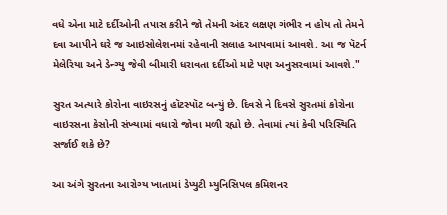વધે એના માટે દર્દીઓની તપાસ કરીને જો તેમની અંદર લક્ષણ ગંભીર ન હોય તો તેમને દવા આપીને ઘરે જ આઇસોલેશનમાં રહેવાની સલાહ આપવામાં આવશે. આ જ પૅટર્ન મેલેરિયા અને ડેન્ગ્યુ જેવી બીમારી ધરાવતા દર્દીઓ માટે પણ અનુસરવામાં આવશે."

સુરત અત્યારે કોરોના વાઇરસનું હૉટસ્પૉટ બન્યું છે. દિવસે ને દિવસે સુરતમાં કોરોના વાઇરસના કેસોની સંખ્યામાં વધારો જોવા મળી રહ્યો છે. તેવામાં ત્યાં કેવી પરિસ્થિતિ સર્જાઈ શકે છે?

આ અંગે સુરતના આરોગ્ય ખાતામાં ડેપ્યુટી મ્યુનિસિપલ કમિશનર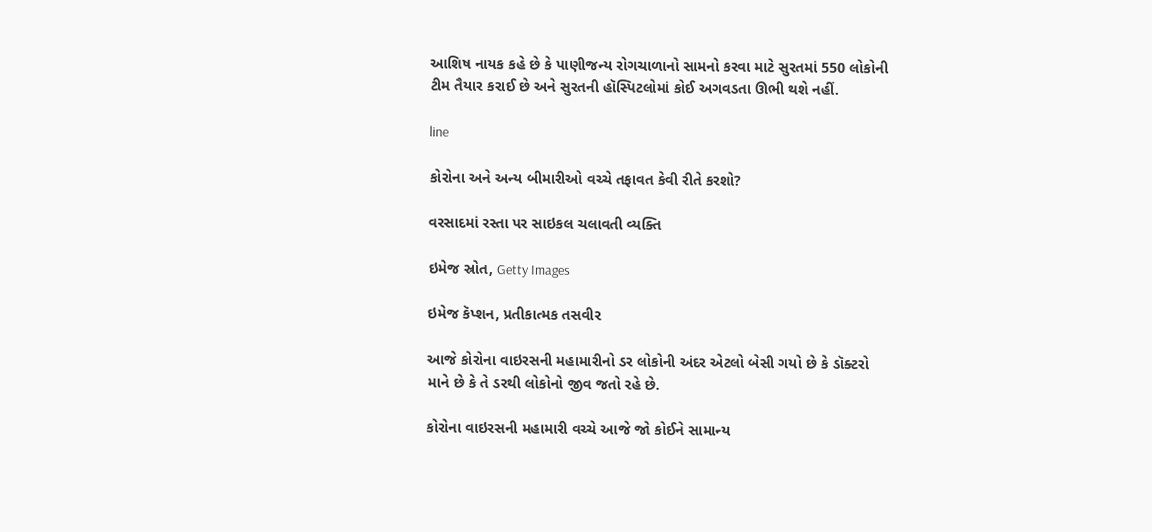આશિષ નાયક કહે છે કે પાણીજન્ય રોગચાળાનો સામનો કરવા માટે સુરતમાં 550 લોકોની ટીમ તૈયાર કરાઈ છે અને સુરતની હૉસ્પિટલોમાં કોઈ અગવડતા ઊભી થશે નહીં.

line

કોરોના અને અન્ય બીમારીઓ વચ્ચે તફાવત કેવી રીતે કરશો?

વરસાદમાં રસ્તા પર સાઇકલ ચલાવતી વ્યક્તિ

ઇમેજ સ્રોત, Getty Images

ઇમેજ કૅપ્શન, પ્રતીકાત્મક તસવીર

આજે કોરોના વાઇરસની મહામારીનો ડર લોકોની અંદર એટલો બેસી ગયો છે કે ડૉક્ટરો માને છે કે તે ડરથી લોકોનો જીવ જતો રહે છે.

કોરોના વાઇરસની મહામારી વચ્ચે આજે જો કોઈને સામાન્ય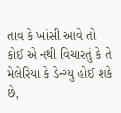તાવ કે ખાંસી આવે તો કોઈ એ નથી વિચારતું કે તે મેલેરિયા કે ડેન્ગ્યુ હોઈ શકે છે,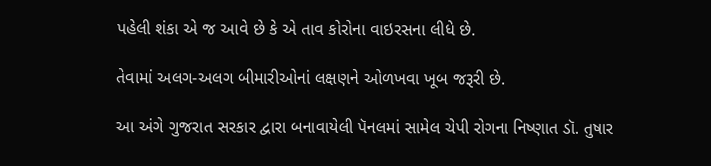પહેલી શંકા એ જ આવે છે કે એ તાવ કોરોના વાઇરસના લીધે છે.

તેવામાં અલગ-અલગ બીમારીઓનાં લક્ષણને ઓળખવા ખૂબ જરૂરી છે.

આ અંગે ગુજરાત સરકાર દ્વારા બનાવાયેલી પૅનલમાં સામેલ ચેપી રોગના નિષ્ણાત ડૉ. તુષાર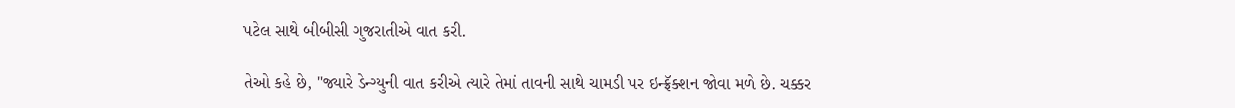પટેલ સાથે બીબીસી ગુજરાતીએ વાત કરી.

તેઓ કહે છે, "જ્યારે ડેન્ગ્યુની વાત કરીએ ત્યારે તેમાં તાવની સાથે ચામડી પર ઇન્ફ્રૅક્શન જોવા મળે છે. ચક્કર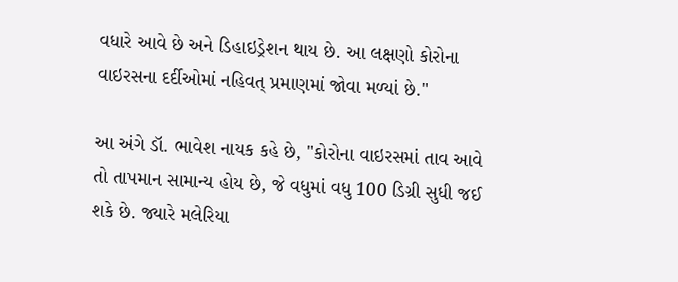વધારે આવે છે અને ડિહાઇડ્રેશન થાય છે. આ લક્ષણો કોરોના વાઇરસના દર્દીઓમાં નહિવત્ પ્રમાણમાં જોવા મળ્યાં છે."

આ અંગે ડૉ. ભાવેશ નાયક કહે છે, "કોરોના વાઇરસમાં તાવ આવે તો તાપમાન સામાન્ય હોય છે, જે વધુમાં વધુ 100 ડિગ્રી સુધી જઈ શકે છે. જ્યારે મલેરિયા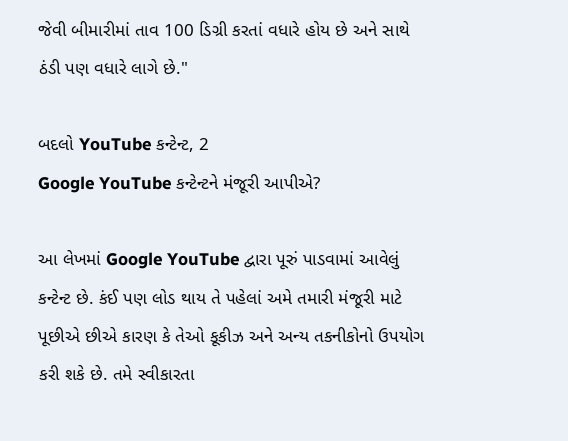જેવી બીમારીમાં તાવ 100 ડિગ્રી કરતાં વધારે હોય છે અને સાથે ઠંડી પણ વધારે લાગે છે."

બદલો YouTube કન્ટેન્ટ, 2
Google YouTube કન્ટેન્ટને મંજૂરી આપીએ?

આ લેખમાં Google YouTube દ્વારા પૂરું પાડવામાં આવેલું કન્ટેન્ટ છે. કંઈ પણ લોડ થાય તે પહેલાં અમે તમારી મંજૂરી માટે પૂછીએ છીએ કારણ કે તેઓ કૂકીઝ અને અન્ય તકનીકોનો ઉપયોગ કરી શકે છે. તમે સ્વીકારતા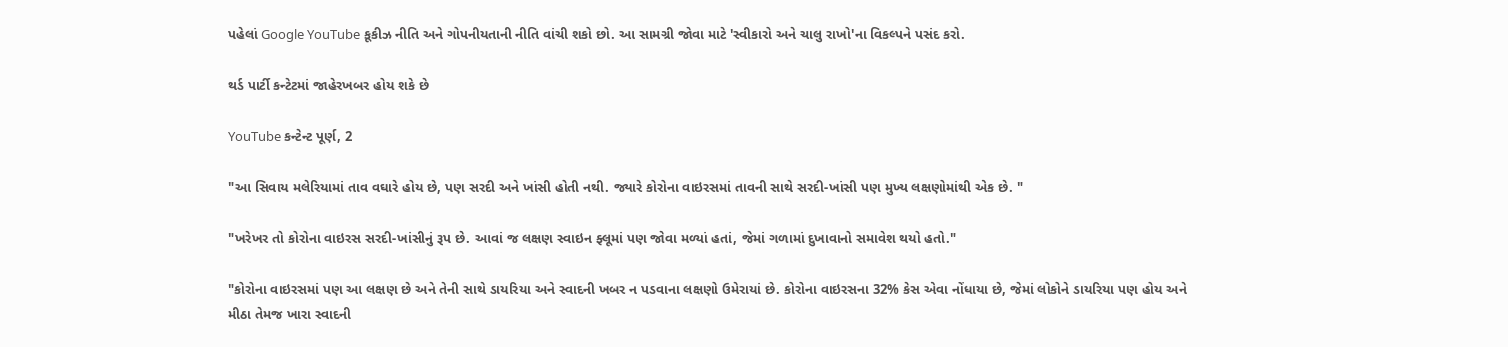પહેલાં Google YouTube કૂકીઝ નીતિ અને ગોપનીયતાની નીતિ વાંચી શકો છો. આ સામગ્રી જોવા માટે 'સ્વીકારો અને ચાલુ રાખો'ના વિકલ્પને પસંદ કરો.

થર્ડ પાર્ટી કન્ટેટમાં જાહેરખબર હોય શકે છે

YouTube કન્ટેન્ટ પૂર્ણ, 2

"આ સિવાય મલેરિયામાં તાવ વઘારે હોય છે, પણ સરદી અને ખાંસી હોતી નથી. જ્યારે કોરોના વાઇરસમાં તાવની સાથે સરદી-ખાંસી પણ મુખ્ય લક્ષણોમાંથી એક છે. "

"ખરેખર તો કોરોના વાઇરસ સરદી-ખાંસીનું રૂપ છે. આવાં જ લક્ષણ સ્વાઇન ફ્લૂમાં પણ જોવા મળ્યાં હતાં, જેમાં ગળામાં દુખાવાનો સમાવેશ થયો હતો."

"કોરોના વાઇરસમાં પણ આ લક્ષણ છે અને તેની સાથે ડાયરિયા અને સ્વાદની ખબર ન પડવાના લક્ષણો ઉમેરાયાં છે. કોરોના વાઇરસના 32% કેસ એવા નોંધાયા છે, જેમાં લોકોને ડાયરિયા પણ હોય અને મીઠા તેમજ ખારા સ્વાદની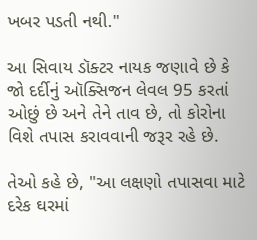ખબર પડતી નથી."

આ સિવાય ડૉક્ટર નાયક જણાવે છે કે જો દર્દીનું ઑક્સિજન લેવલ 95 કરતાં ઓછું છે અને તેને તાવ છે, તો કોરોના વિશે તપાસ કરાવવાની જરૂર રહે છે.

તેઓ કહે છે, "આ લક્ષણો તપાસવા માટે દરેક ઘરમાં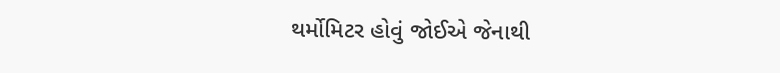થર્મોમિટર હોવું જોઈએ જેનાથી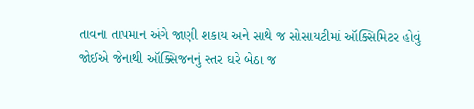તાવના તાપમાન અંગે જાણી શકાય અને સાથે જ સોસાયટીમાં ઑક્સિમિટર હોવું જોઈએ જેનાથી ઑક્સિજનનું સ્તર ઘરે બેઠા જ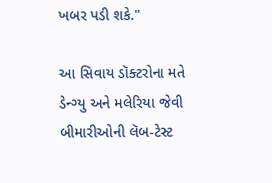ખબર પડી શકે."

આ સિવાય ડૉક્ટરોના મતે ડેન્ગ્યુ અને મલેરિયા જેવી બીમારીઓની લૅબ-ટેસ્ટ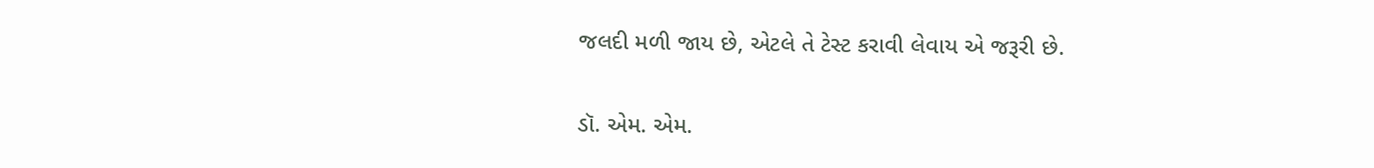જલદી મળી જાય છે, એટલે તે ટેસ્ટ કરાવી લેવાય એ જરૂરી છે.

ડૉ. એમ. એમ.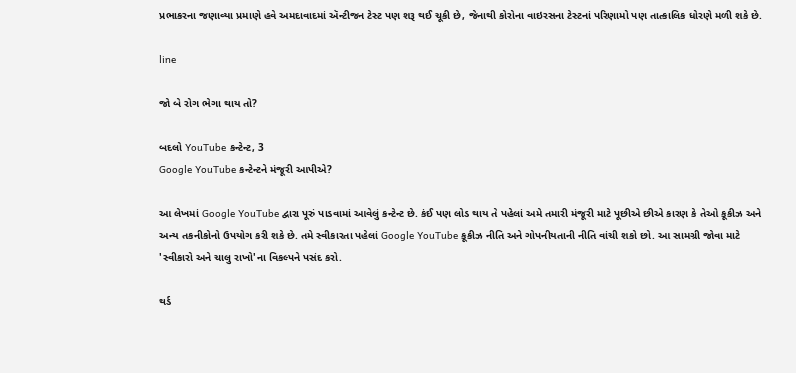પ્રભાકરના જણાવ્યા પ્રમાણે હવે અમદાવાદમાં ઍન્ટીજન ટેસ્ટ પણ શરૂ થઈ ચૂકી છે, જેનાથી કોરોના વાઇરસના ટેસ્ટનાં પરિણામો પણ તાત્કાલિક ધોરણે મળી શકે છે.

line

જો બે રોગ ભેગા થાય તો?

બદલો YouTube કન્ટેન્ટ, 3
Google YouTube કન્ટેન્ટને મંજૂરી આપીએ?

આ લેખમાં Google YouTube દ્વારા પૂરું પાડવામાં આવેલું કન્ટેન્ટ છે. કંઈ પણ લોડ થાય તે પહેલાં અમે તમારી મંજૂરી માટે પૂછીએ છીએ કારણ કે તેઓ કૂકીઝ અને અન્ય તકનીકોનો ઉપયોગ કરી શકે છે. તમે સ્વીકારતા પહેલાં Google YouTube કૂકીઝ નીતિ અને ગોપનીયતાની નીતિ વાંચી શકો છો. આ સામગ્રી જોવા માટે 'સ્વીકારો અને ચાલુ રાખો'ના વિકલ્પને પસંદ કરો.

થર્ડ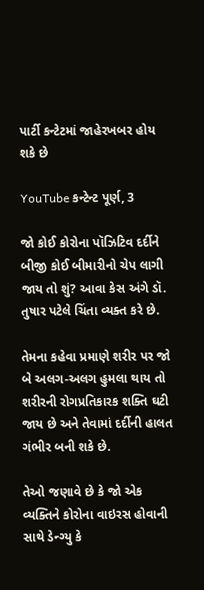પાર્ટી કન્ટેટમાં જાહેરખબર હોય શકે છે

YouTube કન્ટેન્ટ પૂર્ણ, 3

જો કોઈ કોરોના પૉઝિટિવ દર્દીને બીજી કોઈ બીમારીનો ચેપ લાગી જાય તો શું? આવા કેસ અંગે ડૉ. તુષાર પટેલે ચિંતા વ્યક્ત કરે છે.

તેમના કહેવા પ્રમાણે શરીર પર જો બે અલગ-અલગ હુમલા થાય તો શરીરની રોગપ્રતિકારક શક્તિ ઘટી જાય છે અને તેવામાં દર્દીની હાલત ગંભીર બની શકે છે.

તેઓ જણાવે છે કે જો એક વ્યક્તિને કોરોના વાઇરસ હોવાની સાથે ડેન્ગ્યુ કે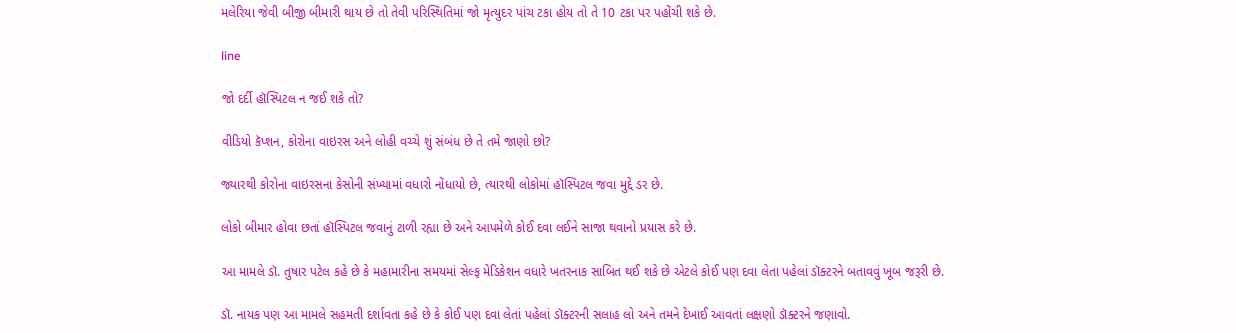મલેરિયા જેવી બીજી બીમારી થાય છે તો તેવી પરિસ્થિતિમાં જો મૃત્યુદર પાંચ ટકા હોય તો તે 10 ટકા પર પહોંચી શકે છે.

line

જો દર્દી હૉસ્પિટલ ન જઈ શકે તો?

વીડિયો કૅપ્શન, કોરોના વાઇરસ અને લોહી વચ્ચે શું સંબંધ છે તે તમે જાણો છો?

જ્યારથી કોરોના વાઇરસના કેસોની સંખ્યામાં વધારો નોંધાયો છે, ત્યારથી લોકોમાં હૉસ્પિટલ જવા મુદ્દે ડર છે.

લોકો બીમાર હોવા છતાં હૉસ્પિટલ જવાનું ટાળી રહ્યા છે અને આપમેળે કોઈ દવા લઈને સાજા થવાનો પ્રયાસ કરે છે.

આ મામલે ડૉ. તુષાર પટેલ કહે છે કે મહામારીના સમયમાં સેલ્ફ મેડિકેશન વધારે ખતરનાક સાબિત થઈ શકે છે એટલે કોઈ પણ દવા લેતા પહેલાં ડૉક્ટરને બતાવવું ખૂબ જરૂરી છે.

ડૉ. નાયક પણ આ મામલે સહમતી દર્શાવતા કહે છે કે કોઈ પણ દવા લેતાં પહેલાં ડૉક્ટરની સલાહ લો અને તમને દેખાઈ આવતાં લક્ષણો ડૉક્ટરને જણાવો.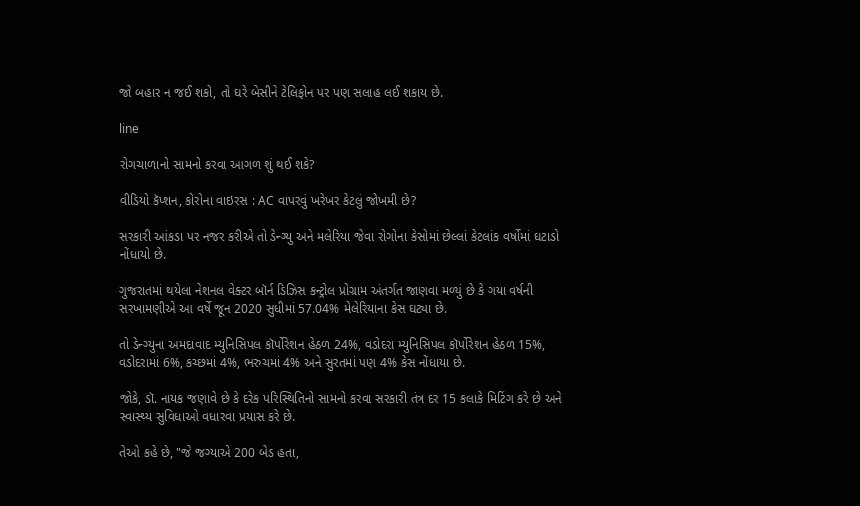જો બહાર ન જઈ શકો, તો ઘરે બેસીને ટેલિફોન પર પણ સલાહ લઈ શકાય છે.

line

રોગચાળાનો સામનો કરવા આગળ શું થઈ શકે?

વીડિયો કૅપ્શન, કોરોના વાઇરસ : AC વાપરવું ખરેખર કેટલું જોખમી છે?

સરકારી આંકડા પર નજર કરીએ તો ડેન્ગ્યુ અને મલેરિયા જેવા રોગોના કેસોમાં છેલ્લાં કેટલાંક વર્ષોમાં ઘટાડો નોંધાયો છે.

ગુજરાતમાં થયેલા નેશનલ વેક્ટર બૉર્ન ડિઝિસ કન્ટ્રોલ પ્રોગ્રામ અંતર્ગત જાણવા મળ્યું છે કે ગયા વર્ષની સરખામણીએ આ વર્ષે જૂન 2020 સુધીમાં 57.04% મેલેરિયાના કેસ ઘટ્યા છે.

તો ડેન્ગ્યુના અમદાવાદ મ્યુનિસિપલ કૉર્પોરેશન હેઠળ 24%, વડોદરા મ્યુનિસિપલ કૉર્પોરેશન હેઠળ 15%, વડોદરામાં 6%, કચ્છમાં 4%, ભરુચમાં 4% અને સુરતમાં પણ 4% કેસ નોંધાયા છે.

જોકે, ડૉ. નાયક જણાવે છે કે દરેક પરિસ્થિતિનો સામનો કરવા સરકારી તંત્ર દર 15 કલાકે મિટિંગ કરે છે અને સ્વાસ્થ્ય સુવિધાઓ વધારવા પ્રયાસ કરે છે.

તેઓ કહે છે, "જે જગ્યાએ 200 બેડ હતા,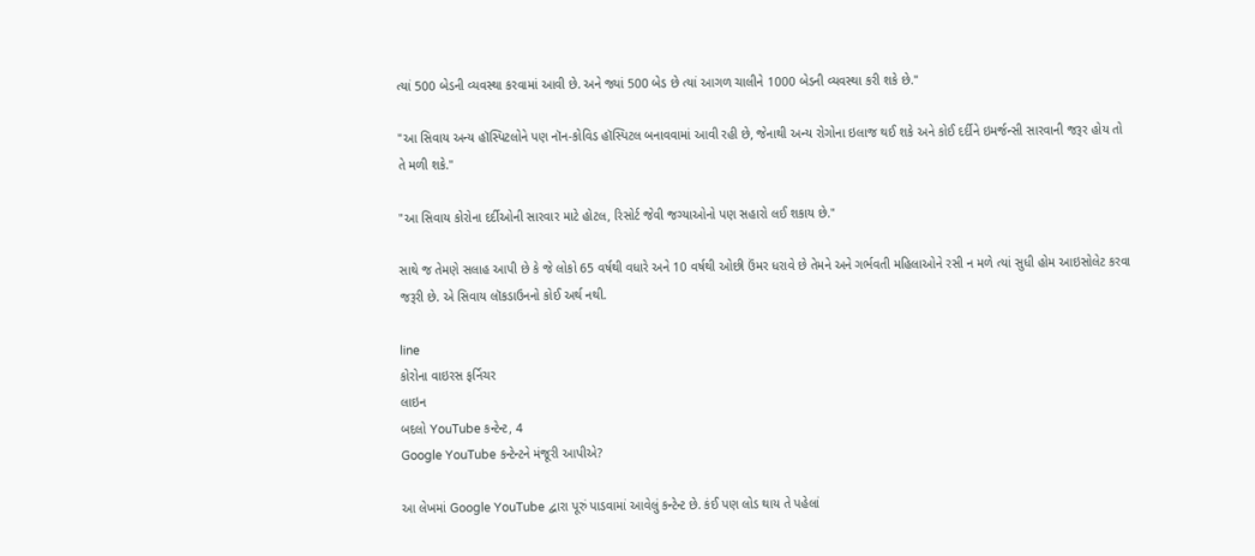ત્યાં 500 બેડની વ્યવસ્થા કરવામાં આવી છે. અને જ્યાં 500 બેડ છે ત્યાં આગળ ચાલીને 1000 બેડની વ્યવસ્થા કરી શકે છે."

"આ સિવાય અન્ય હૉસ્પિટલોને પણ નૉન-કોવિડ હૉસ્પિટલ બનાવવામાં આવી રહી છે, જેનાથી અન્ય રોગોના ઇલાજ થઈ શકે અને કોઈ દર્દીને ઇમર્જન્સી સારવાની જરૂર હોય તો તે મળી શકે."

"આ સિવાય કોરોના દર્દીઓની સારવાર માટે હોટલ, રિસોર્ટ જેવી જગ્યાઓનો પણ સહારો લઈ શકાય છે."

સાથે જ તેમણે સલાહ આપી છે કે જે લોકો 65 વર્ષથી વધારે અને 10 વર્ષથી ઓછી ઉંમર ધરાવે છે તેમને અને ગર્ભવતી મહિલાઓને રસી ન મળે ત્યાં સુધી હોમ આઇસોલેટ કરવા જરૂરી છે. એ સિવાય લૉકડાઉનનો કોઈ અર્થ નથી.

line
કોરોના વાઇરસ ફર્નિચર
લાઇન
બદલો YouTube કન્ટેન્ટ, 4
Google YouTube કન્ટેન્ટને મંજૂરી આપીએ?

આ લેખમાં Google YouTube દ્વારા પૂરું પાડવામાં આવેલું કન્ટેન્ટ છે. કંઈ પણ લોડ થાય તે પહેલાં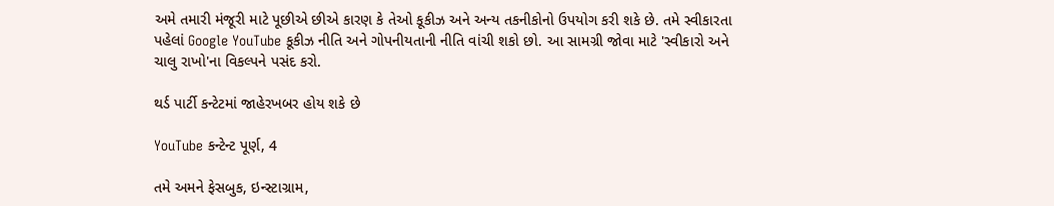અમે તમારી મંજૂરી માટે પૂછીએ છીએ કારણ કે તેઓ કૂકીઝ અને અન્ય તકનીકોનો ઉપયોગ કરી શકે છે. તમે સ્વીકારતા પહેલાં Google YouTube કૂકીઝ નીતિ અને ગોપનીયતાની નીતિ વાંચી શકો છો. આ સામગ્રી જોવા માટે 'સ્વીકારો અને ચાલુ રાખો'ના વિકલ્પને પસંદ કરો.

થર્ડ પાર્ટી કન્ટેટમાં જાહેરખબર હોય શકે છે

YouTube કન્ટેન્ટ પૂર્ણ, 4

તમે અમને ફેસબુક, ઇન્સ્ટાગ્રામ,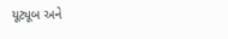યૂટ્યૂબ અને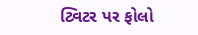ટ્વિટર પર ફોલો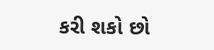કરી શકો છો